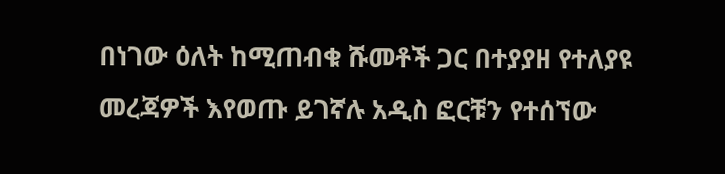በነገው ዕለት ከሚጠብቁ ሹመቶች ጋር በተያያዘ የተለያዩ መረጃዎች እየወጡ ይገኛሉ አዲስ ፎርቹን የተሰኘው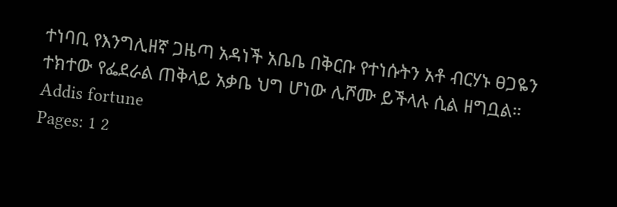ተነባቢ የእንግሊዘኛ ጋዜጣ አዳነች አቤቤ በቅርቡ የተነሱትን አቶ ብርሃኑ ፀጋዬን ተክተው የፌደራል ጠቅላይ አቃቤ ህግ ሆነው ሊሾሙ ይችላሉ ሲል ዘግቧል።
Addis fortune
Pages: 1 2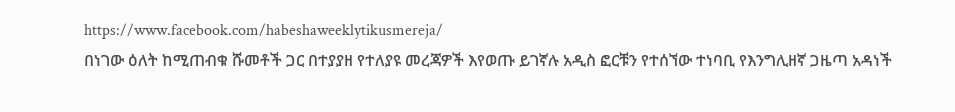https://www.facebook.com/habeshaweeklytikusmereja/
በነገው ዕለት ከሚጠብቁ ሹመቶች ጋር በተያያዘ የተለያዩ መረጃዎች እየወጡ ይገኛሉ አዲስ ፎርቹን የተሰኘው ተነባቢ የእንግሊዘኛ ጋዜጣ አዳነች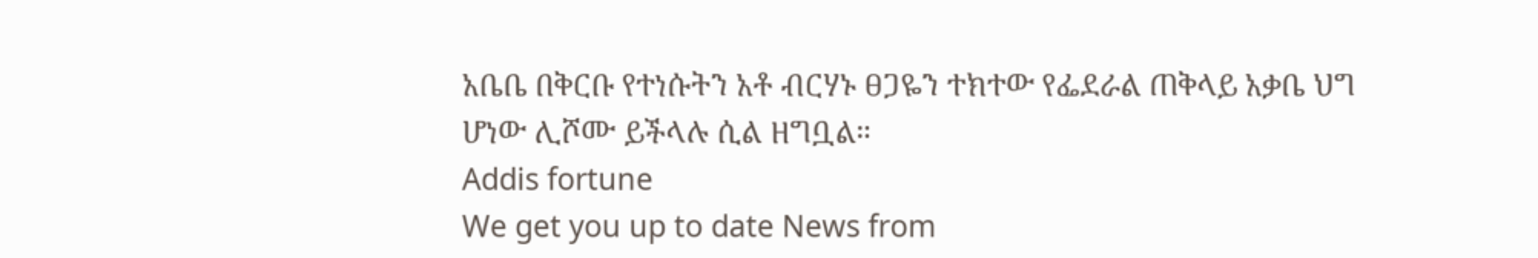አቤቤ በቅርቡ የተነሱትን አቶ ብርሃኑ ፀጋዬን ተክተው የፌደራል ጠቅላይ አቃቤ ህግ ሆነው ሊሾሙ ይችላሉ ሲል ዘግቧል።
Addis fortune
We get you up to date News from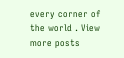every corner of the world . View more posts